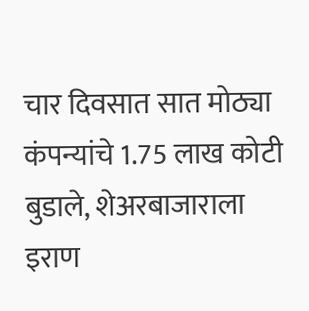चार दिवसात सात मोठ्या कंपन्यांचे 1.75 लाख कोटी बुडाले, शेअरबाजाराला इराण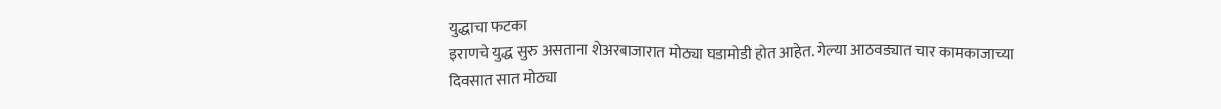युद्धाचा फटका
इराणचे युद्ध सुरु असताना शेअरबाजारात मोठ्या घडामोडी होत आहेत. गेल्या आठवड्यात चार कामकाजाच्या दिवसात सात मोठ्या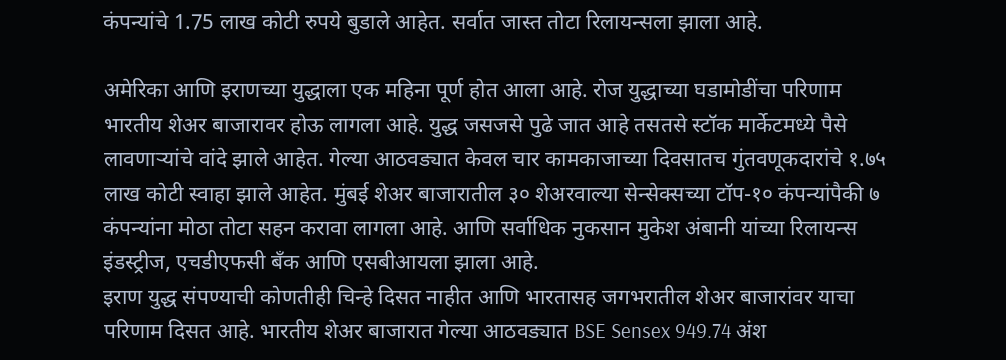कंपन्यांचे 1.75 लाख कोटी रुपये बुडाले आहेत. सर्वात जास्त तोटा रिलायन्सला झाला आहे.

अमेरिका आणि इराणच्या युद्धाला एक महिना पूर्ण होत आला आहे. रोज युद्धाच्या घडामोडींचा परिणाम भारतीय शेअर बाजारावर होऊ लागला आहे. युद्ध जसजसे पुढे जात आहे तसतसे स्टॉक मार्केटमध्ये पैसे लावणाऱ्यांचे वांदे झाले आहेत. गेल्या आठवड्यात केवल चार कामकाजाच्या दिवसातच गुंतवणूकदारांचे १.७५ लाख कोटी स्वाहा झाले आहेत. मुंबई शेअर बाजारातील ३० शेअरवाल्या सेन्सेक्सच्या टॉप-१० कंपन्यांपैकी ७ कंपन्यांना मोठा तोटा सहन करावा लागला आहे. आणि सर्वाधिक नुकसान मुकेश अंबानी यांच्या रिलायन्स इंडस्ट्रीज, एचडीएफसी बँक आणि एसबीआयला झाला आहे.
इराण युद्ध संपण्याची कोणतीही चिन्हे दिसत नाहीत आणि भारतासह जगभरातील शेअर बाजारांवर याचा परिणाम दिसत आहे. भारतीय शेअर बाजारात गेल्या आठवड्यात BSE Sensex 949.74 अंश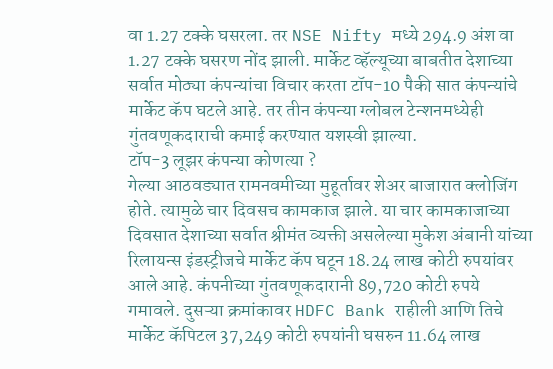वा 1.27 टक्के घसरला. तर NSE Nifty मध्ये 294.9 अंश वा 1.27 टक्के घसरण नोंद झाली. मार्केट व्हॅल्यूच्या बाबतीत देशाच्या सर्वात मोठ्या कंपन्यांचा विचार करता टॉप-10 पैकी सात कंपन्यांचे मार्केट कॅप घटले आहे. तर तीन कंपन्या ग्लोबल टेन्शनमध्येही गुंतवणूकदाराची कमाई करण्यात यशस्वी झाल्या.
टॉप-3 लूझर कंपन्या कोणत्या ?
गेल्या आठवड्यात रामनवमीच्या मुहूर्तावर शेअर बाजारात क्लोजिंग होते. त्यामुळे चार दिवसच कामकाज झाले. या चार कामकाजाच्या दिवसात देशाच्या सर्वात श्रीमंत व्यक्ती असलेल्या मुकेश अंबानी यांच्या रिलायन्स इंडस्ट्रीजचे मार्केट कॅप घटून 18.24 लाख कोटी रुपयांवर आले आहे. कंपनीच्या गुंतवणूकदारानी 89,720 कोटी रुपये गमावले. दुसऱ्या क्रमांकावर HDFC Bank राहीली आणि तिचे मार्केट कॅपिटल 37,249 कोटी रुपयांनी घसरुन 11.64 लाख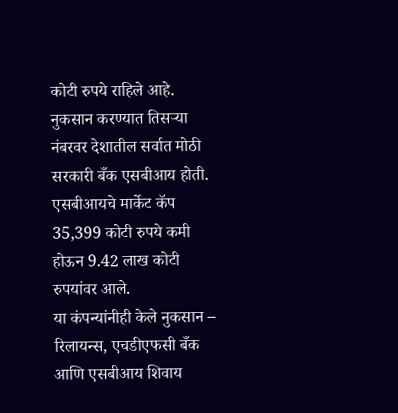कोटी रुपये राहिले आहे. नुकसान करण्यात तिसऱ्या नंबरवर देशातील सर्वात मोठी सरकारी बँक एसबीआय होती. एसबीआयचे मार्केट कॅप 35,399 कोटी रुपये कमी होऊन 9.42 लाख कोटी रुपयांवर आले.
या कंपन्यांनीही केले नुकसान –
रिलायन्स, एचडीएफसी बँक आणि एसबीआय शिवाय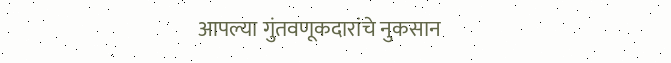आपल्या गुंतवणूकदारांचे नुकसान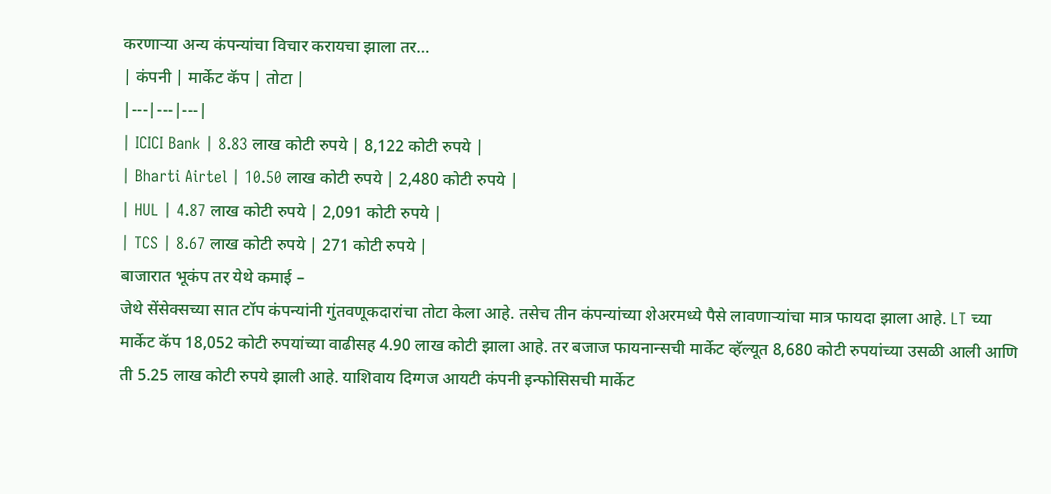करणाऱ्या अन्य कंपन्यांचा विचार करायचा झाला तर…
| कंपनी | मार्केट कॅप | तोटा |
|---|---|---|
| ICICI Bank | 8.83 लाख कोटी रुपये | 8,122 कोटी रुपये |
| Bharti Airtel | 10.50 लाख कोटी रुपये | 2,480 कोटी रुपये |
| HUL | 4.87 लाख कोटी रुपये | 2,091 कोटी रुपये |
| TCS | 8.67 लाख कोटी रुपये | 271 कोटी रुपये |
बाजारात भूकंप तर येथे कमाई –
जेथे सेंसेक्सच्या सात टॉप कंपन्यांनी गुंतवणूकदारांचा तोटा केला आहे. तसेच तीन कंपन्यांच्या शेअरमध्ये पैसे लावणाऱ्यांचा मात्र फायदा झाला आहे. LT च्या मार्केट कॅप 18,052 कोटी रुपयांच्या वाढीसह 4.90 लाख कोटी झाला आहे. तर बजाज फायनान्सची मार्केट व्हॅल्यूत 8,680 कोटी रुपयांच्या उसळी आली आणि ती 5.25 लाख कोटी रुपये झाली आहे. याशिवाय दिग्गज आयटी कंपनी इन्फोसिसची मार्केट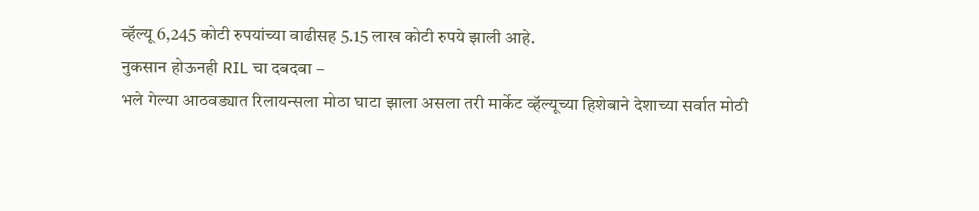व्हॅल्यू 6,245 कोटी रुपयांच्या वाढीसह 5.15 लाख कोटी रुपये झाली आहे.
नुकसान होऊनही RIL चा दबदबा –
भले गेल्या आठवड्यात रिलायन्सला मोठा घाटा झाला असला तरी मार्केट व्हॅल्यूच्या हिशेबाने देशाच्या सर्वात मोठी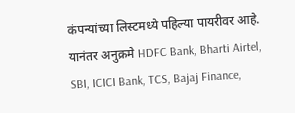कंपन्यांच्या लिस्टमध्ये पहिल्या पायरीवर आहे. यानंतर अनुक्रमे HDFC Bank, Bharti Airtel, SBI, ICICI Bank, TCS, Bajaj Finance,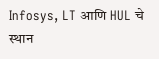Infosys, LT आणि HUL चे स्थान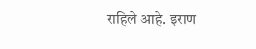राहिले आहे. इराण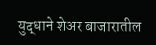युद्धाने शेअर बाजारातील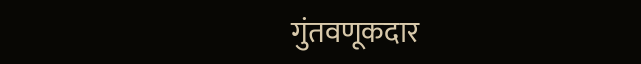गुंतवणूकदार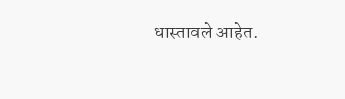धास्तावले आहेत.